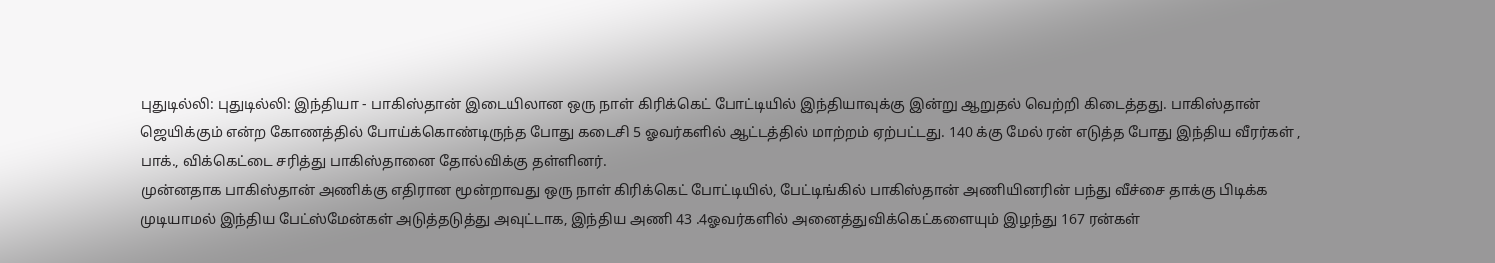புதுடில்லி: புதுடில்லி: இந்தியா - பாகிஸ்தான் இடையிலான ஒரு நாள் கிரிக்கெட் போட்டியில் இந்தியாவுக்கு இன்று ஆறுதல் வெற்றி கிடைத்தது. பாகிஸ்தான் ஜெயிக்கும் என்ற கோணத்தில் போய்க்கொண்டிருந்த போது கடைசி 5 ஓவர்களில் ஆட்டத்தில் மாற்றம் ஏற்பட்டது. 140 க்கு மேல் ரன் எடுத்த போது இந்திய வீரர்கள் , பாக்., விக்கெட்டை சரித்து பாகிஸ்தானை தோல்விக்கு தள்ளினர்.
முன்னதாக பாகிஸ்தான் அணிக்கு எதிரான மூன்றாவது ஒரு நாள் கிரிக்கெட் போட்டியில், பேட்டிங்கில் பாகிஸ்தான் அணியினரின் பந்து வீச்சை தாக்கு பிடிக்க முடியாமல் இந்திய பேட்ஸ்மேன்கள் அடுத்தடுத்து அவுட்டாக, இந்திய அணி 43 .4ஓவர்களில் அனைத்துவிக்கெட்களையும் இழந்து 167 ரன்கள்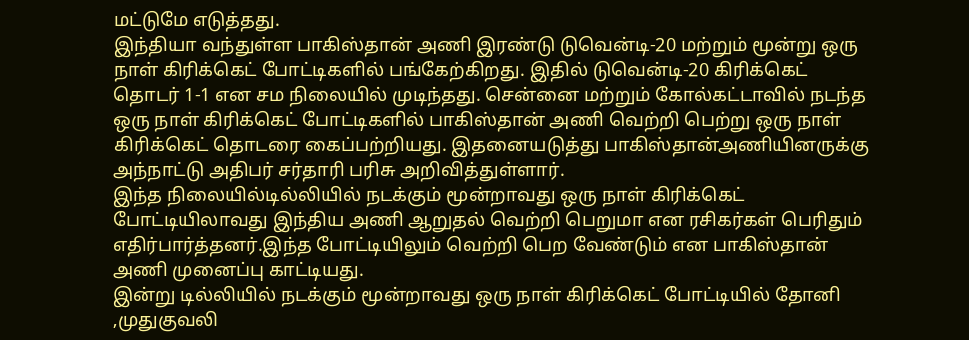மட்டுமே எடுத்தது.
இந்தியா வந்துள்ள பாகிஸ்தான் அணி இரண்டு டுவென்டி-20 மற்றும் மூன்று ஒரு நாள் கிரிக்கெட் போட்டிகளில் பங்கேற்கிறது. இதில் டுவென்டி-20 கிரிக்கெட் தொடர் 1-1 என சம நிலையில் முடிந்தது. சென்னை மற்றும் கோல்கட்டாவில் நடந்த ஒரு நாள் கிரிக்கெட் போட்டிகளில் பாகிஸ்தான் அணி வெற்றி பெற்று ஒரு நாள் கிரிக்கெட் தொடரை கைப்பற்றியது. இதனையடுத்து பாகிஸ்தான்அணியினருக்கு அந்நாட்டு அதிபர் சர்தாரி பரிசு அறிவித்துள்ளார்.
இந்த நிலையில்டில்லியில் நடக்கும் மூன்றாவது ஒரு நாள் கிரிக்கெட் போட்டியிலாவது இந்திய அணி ஆறுதல் வெற்றி பெறுமா என ரசிகர்கள் பெரிதும் எதிர்பார்த்தனர்.இந்த போட்டியிலும் வெற்றி பெற வேண்டும் என பாகிஸ்தான் அணி முனைப்பு காட்டியது.
இன்று டில்லியில் நடக்கும் மூன்றாவது ஒரு நாள் கிரிக்கெட் போட்டியில் தோனி ,முதுகுவலி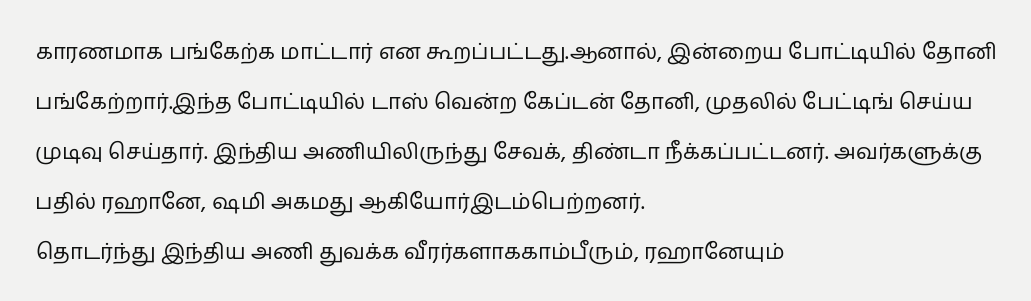காரணமாக பங்கேற்க மாட்டார் என கூறப்பட்டது.ஆனால், இன்றைய போட்டியில் தோனி பங்கேற்றார்.இந்த போட்டியில் டாஸ் வென்ற கேப்டன் தோனி, முதலில் பேட்டிங் செய்ய முடிவு செய்தார். இந்திய அணியிலிருந்து சேவக், திண்டா நீக்கப்பட்டனர். அவர்களுக்கு பதில் ரஹானே, ஷமி அகமது ஆகியோர்இடம்பெற்றனர்.
தொடர்ந்து இந்திய அணி துவக்க வீரர்களாககாம்பீரும், ரஹானேயும்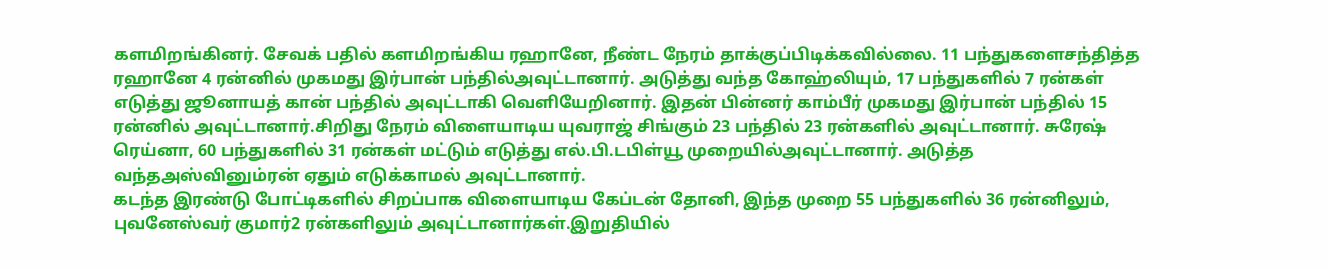களமிறங்கினர். சேவக் பதில் களமிறங்கிய ரஹானே, நீண்ட நேரம் தாக்குப்பிடிக்கவில்லை. 11 பந்துகளைசந்தித்த ரஹானே 4 ரன்னில் முகமது இர்பான் பந்தில்அவுட்டானார். அடுத்து வந்த கோஹ்லியும், 17 பந்துகளில் 7 ரன்கள் எடுத்து ஜூனாயத் கான் பந்தில் அவுட்டாகி வெளியேறினார். இதன் பின்னர் காம்பீர் முகமது இர்பான் பந்தில் 15 ரன்னில் அவுட்டானார்.சிறிது நேரம் விளையாடிய யுவராஜ் சிங்கும் 23 பந்தில் 23 ரன்களில் அவுட்டானார். சுரேஷ் ரெய்னா, 60 பந்துகளில் 31 ரன்கள் மட்டும் எடுத்து எல்.பி.டபிள்யூ முறையில்அவுட்டானார். அடுத்த வந்தஅஸ்வினும்ரன் ஏதும் எடுக்காமல் அவுட்டானார்.
கடந்த இரண்டு போட்டிகளில் சிறப்பாக விளையாடிய கேப்டன் தோனி, இந்த முறை 55 பந்துகளில் 36 ரன்னிலும், புவனேஸ்வர் குமார்2 ரன்களிலும் அவுட்டானார்கள்.இறுதியில்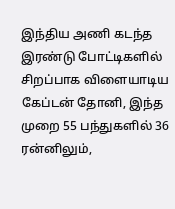இந்திய அணி கடந்த இரண்டு போட்டிகளில் சிறப்பாக விளையாடிய கேப்டன் தோனி, இந்த முறை 55 பந்துகளில் 36 ரன்னிலும்,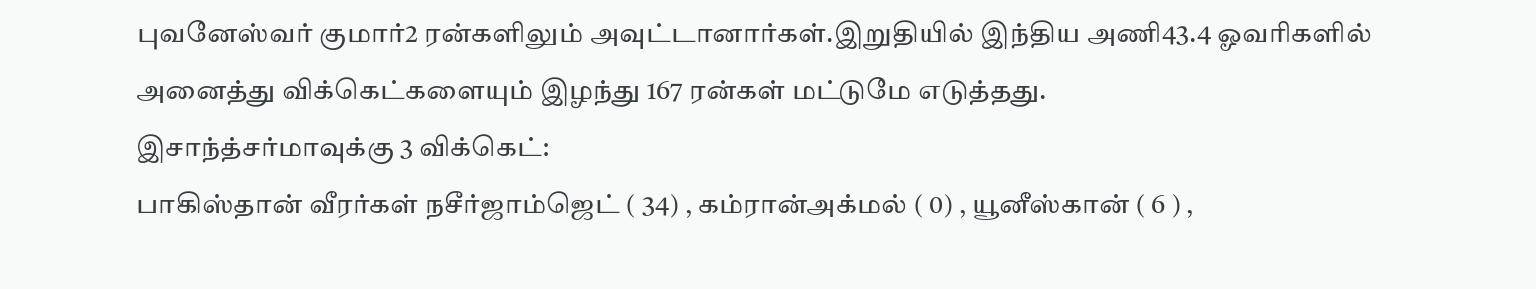புவனேஸ்வர் குமார்2 ரன்களிலும் அவுட்டானார்கள்.இறுதியில் இந்திய அணி43.4 ஓவரிகளில் அனைத்து விக்கெட்களையும் இழந்து 167 ரன்கள் மட்டுமே எடுத்தது.
இசாந்த்சர்மாவுக்கு 3 விக்கெட்:
பாகிஸ்தான் வீரர்கள் நசீர்ஜாம்ஜெட் ( 34) , கம்ரான்அக்மல் ( 0) , யூனீஸ்கான் ( 6 ) ,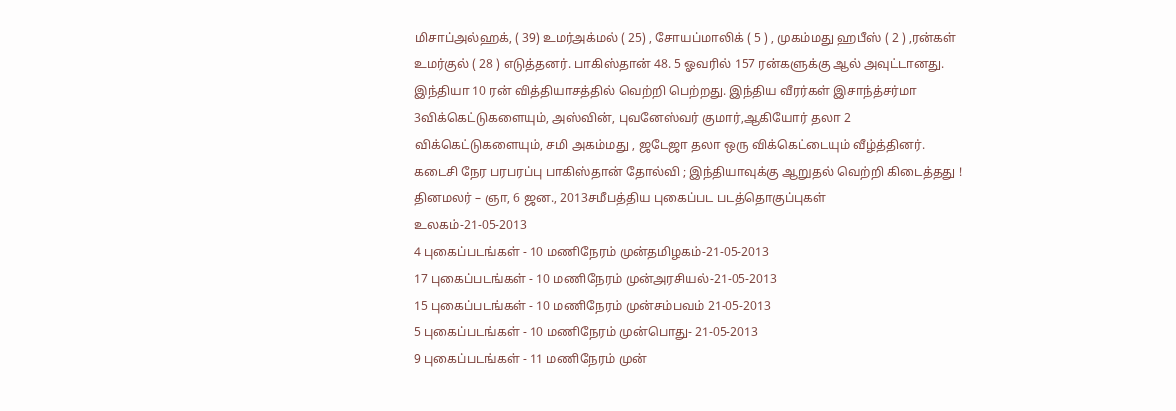மிசாப்அல்ஹக், ( 39) உமர்அக்மல் ( 25) , சோயப்மாலிக் ( 5 ) , முகம்மது ஹபீஸ் ( 2 ) ,ரன்கள் உமர்குல் ( 28 ) எடுத்தனர். பாகிஸ்தான் 48. 5 ஓவரில் 157 ரன்களுக்கு ஆல் அவுட்டானது. இந்தியா 10 ரன் வித்தியாசத்தில் வெற்றி பெற்றது. இந்திய வீரர்கள் இசாந்த்சர்மா 3விக்கெட்டுகளையும், அஸ்வின், புவனேஸ்வர் குமார்,ஆகியோர் தலா 2 விக்கெட்டுகளையும், சமி அகம்மது , ஜடேஜா தலா ஒரு விக்கெட்டையும் வீழ்த்தினர்.
கடைசி நேர பரபரப்பு பாகிஸ்தான் தோல்வி ; இந்தியாவுக்கு ஆறுதல் வெற்றி கிடைத்தது !
தினமலர் – ஞா, 6 ஜன., 2013சமீபத்திய புகைப்பட படத்தொகுப்புகள்
உலகம்-21-05-2013
4 புகைப்படங்கள் - 10 மணிநேரம் முன்தமிழகம்-21-05-2013
17 புகைப்படங்கள் - 10 மணிநேரம் முன்அரசியல்-21-05-2013
15 புகைப்படங்கள் - 10 மணிநேரம் முன்சம்பவம் 21-05-2013
5 புகைப்படங்கள் - 10 மணிநேரம் முன்பொது- 21-05-2013
9 புகைப்படங்கள் - 11 மணிநேரம் முன்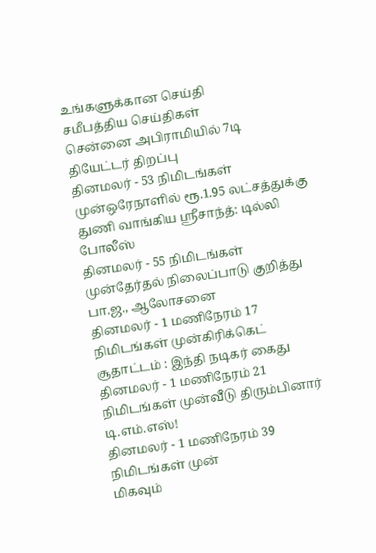உங்களுக்கான செய்தி
சமீபத்திய செய்திகள்
சென்னை அபிராமியில் 7டி தியேட்டர் திறப்பு
தினமலர் - 53 நிமிடங்கள் முன்ஒரேநாளில் ரூ.1.95 லட்சத்துக்கு துணி வாங்கிய ஸ்ரீசாந்த்: டில்லி போலீஸ்
தினமலர் - 55 நிமிடங்கள் முன்தேர்தல் நிலைப்பாடு குறித்து பா.ஜ., ஆலோசனை
தினமலர் - 1 மணிநேரம் 17 நிமிடங்கள் முன்கிரிக்கெட் சூதாட்டம் : இந்தி நடிகர் கைது
தினமலர் - 1 மணிநேரம் 21 நிமிடங்கள் முன்வீடு திரும்பினார் டி.எம்.எஸ்!
தினமலர் - 1 மணிநேரம் 39 நிமிடங்கள் முன்
மிகவும்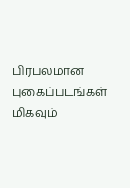பிரபலமான புகைப்படங்கள்
மிகவும்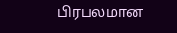பிரபலமான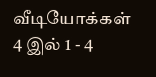வீடியோக்கள்
4 இல் 1 - 4